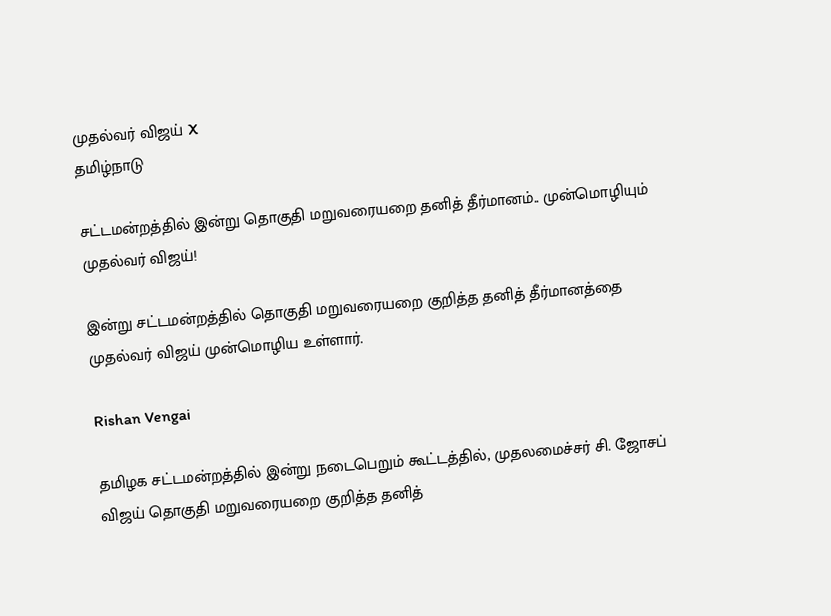முதல்வர் விஜய் X
தமிழ்நாடு

சட்டமன்றத்தில் இன்று தொகுதி மறுவரையறை தனித் தீர்மானம்.. முன்மொழியும் முதல்வர் விஜய்!

இன்று சட்டமன்றத்தில் தொகுதி மறுவரையறை குறித்த தனித் தீர்மானத்தை முதல்வர் விஜய் முன்மொழிய உள்ளார்.

Rishan Vengai

தமிழக சட்டமன்றத்தில் இன்று நடைபெறும் கூட்டத்தில், முதலமைச்சர் சி. ஜோசப் விஜய் தொகுதி மறுவரையறை குறித்த தனித்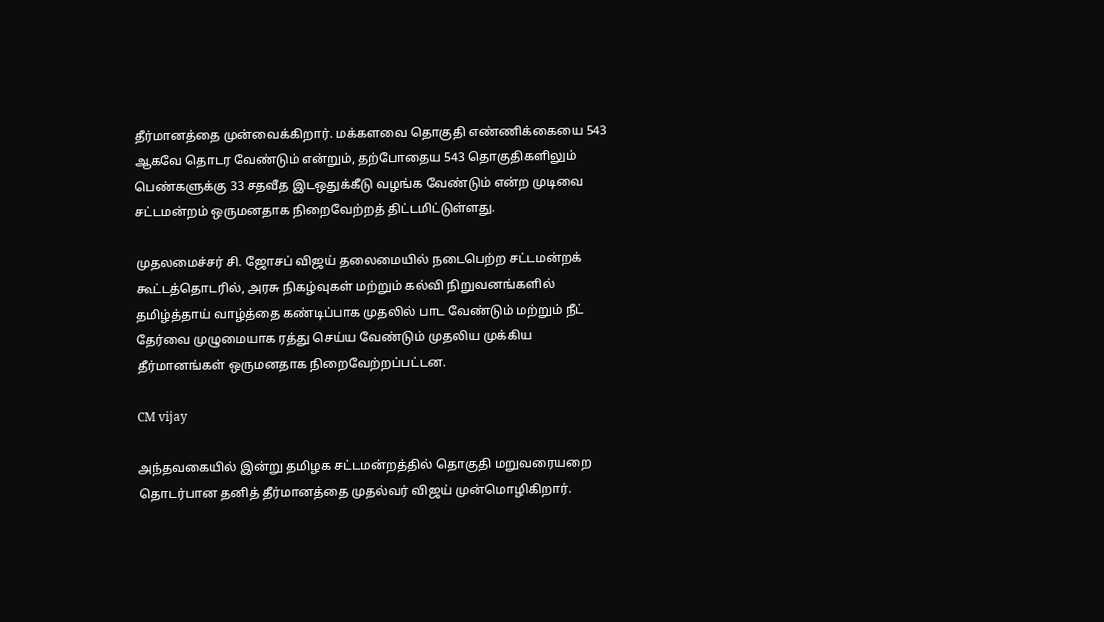தீர்மானத்தை முன்வைக்கிறார். மக்களவை தொகுதி எண்ணிக்கையை 543 ஆகவே தொடர வேண்டும் என்றும், தற்போதைய 543 தொகுதிகளிலும் பெண்களுக்கு 33 சதவீத இடஒதுக்கீடு வழங்க வேண்டும் என்ற முடிவை சட்டமன்றம் ஒருமனதாக நிறைவேற்றத் திட்டமிட்டுள்ளது.

முதலமைச்சர் சி. ஜோசப் விஜய் தலைமையில் நடைபெற்ற சட்டமன்றக் கூட்டத்தொடரில், அரசு நிகழ்வுகள் மற்றும் கல்வி நிறுவனங்களில் தமிழ்த்தாய் வாழ்த்தை கண்டிப்பாக முதலில் பாட வேண்டும் மற்றும் நீட் தேர்வை முழுமையாக ரத்து செய்ய வேண்டும் முதலிய முக்கிய தீர்மானங்கள் ஒருமனதாக நிறைவேற்றப்பட்டன.

CM vijay

அந்தவகையில் இன்று தமிழக சட்டமன்றத்தில் தொகுதி மறுவரையறை தொடர்பான தனித் தீர்மானத்தை முதல்வர் விஜய் முன்மொழிகிறார்.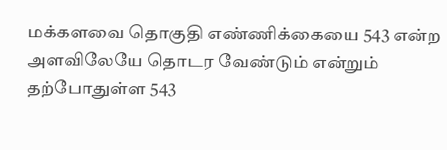மக்களவை தொகுதி எண்ணிக்கையை 543 என்ற அளவிலேயே தொடர வேண்டும் என்றும் தற்போதுள்ள 543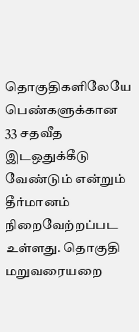தொகுதிகளிலேயே பெண்களுக்கான 33 சதவீத இடஒதுக்கீடு வேண்டும் என்றும் தீர்மானம் நிறைவேற்றப்பட உள்ளது. தொகுதி மறுவரையறை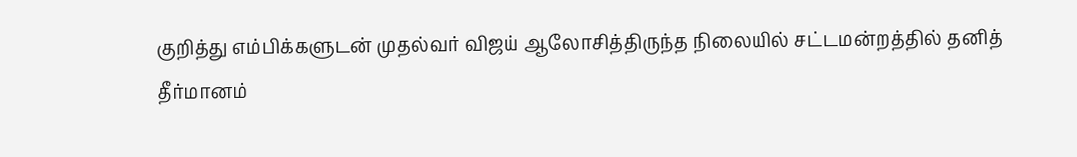குறித்து எம்பிக்களுடன் முதல்வர் விஜய் ஆலோசித்திருந்த நிலையில் சட்டமன்றத்தில் தனித் தீர்மானம்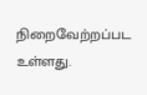நிறைவேற்றப்பட உள்ளது.